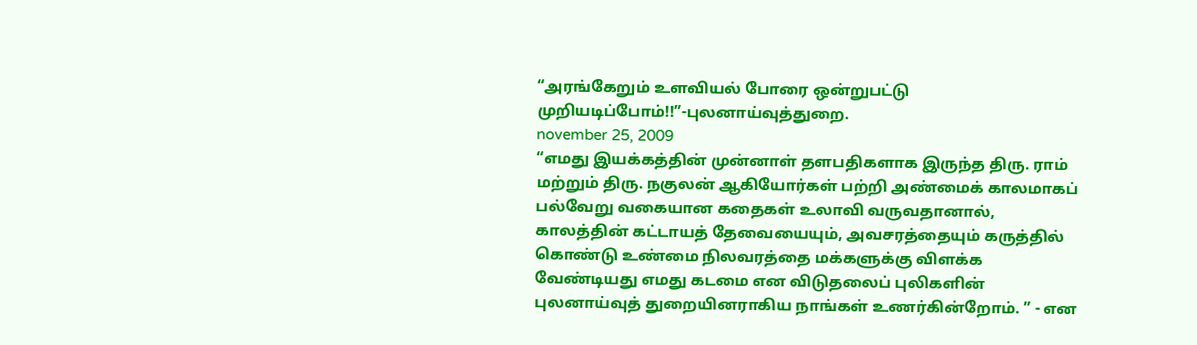“அரங்கேறும் உளவியல் போரை ஒன்றுபட்டு முறியடிப்போம்!!”-புலனாய்வுத்துறை.
november 25, 2009
“எமது இயக்கத்தின் முன்னாள் தளபதிகளாக இருந்த திரு. ராம் மற்றும் திரு. நகுலன் ஆகியோர்கள் பற்றி அண்மைக் காலமாகப் பல்வேறு வகையான கதைகள் உலாவி வருவதானால், காலத்தின் கட்டாயத் தேவையையும், அவசரத்தையும் கருத்தில் கொண்டு உண்மை நிலவரத்தை மக்களுக்கு விளக்க வேண்டியது எமது கடமை என விடுதலைப் புலிகளின் புலனாய்வுத் துறையினராகிய நாங்கள் உணர்கின்றோம். ” - என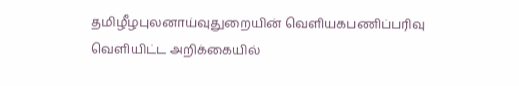தமிழீழபுலனாய்வுதுறையின் வெளியகபணிப்பரிவு வெளியிட்ட அறிக்கையில்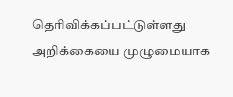தெரிவிக்கப்பட்டுள்ளது அறிக்கையை முழுமையாக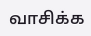வாசிக்க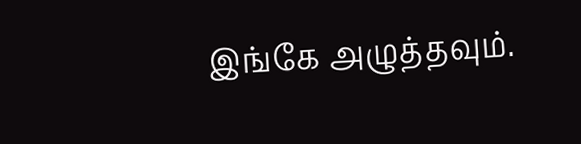இங்கே அழுத்தவும்.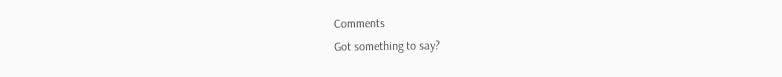Comments
Got something to say?